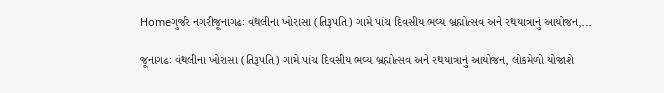Homeગુર્જર નગરીજૂનાગઢઃ વંથલીના ખોરાસા (તિરૂપતિ) ગામે પાંચ દિવસીય ભવ્ય બ્રહ્મોત્સવ અને રથયાત્રાનું આયોજન,...

જૂનાગઢઃ વંથલીના ખોરાસા (તિરૂપતિ) ગામે પાંચ દિવસીય ભવ્ય બ્રહ્મોત્સવ અને રથયાત્રાનું આયોજન, લોકમેળો યોજાશે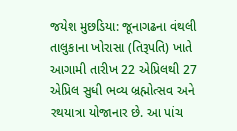જયેશ મુછડિયા: જૂનાગઢના વંથલી તાલુકાના ખોરાસા (તિરૂપતિ) ખાતે આગામી તારીખ 22 એપ્રિલથી 27 એપ્રિલ સુધી ભવ્ય બ્રહ્મોત્સવ અને રથયાત્રા યોજાનાર છે. આ પાંચ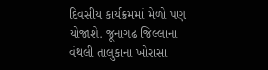દિવસીય કાર્યક્રમમાં મેળો પણ યોજાશે. જૂનાગઢ જિલ્લાના વંથલી તાલુકાના ખોરાસા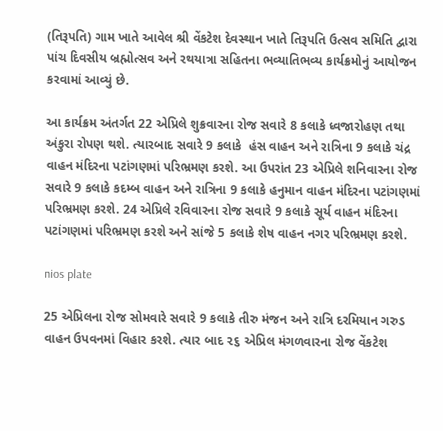(તિરૂપતિ) ગામ ખાતે આવેલ શ્રી વેંકટેશ દેવસ્થાન ખાતે તિરૂપતિ ઉત્સવ સમિતિ દ્વારા પાંચ દિવસીય બ્રહ્મોત્સવ અને રથયાત્રા સહિતના ભવ્યાતિભવ્ય કાર્યક્રમોનું આયોજન કરવામાં આવ્યું છે.

આ કાર્યક્રમ અંતર્ગત 22 એપ્રિલે શુક્રવારના રોજ સવારે 8 કલાકે ધ્વજારોહણ તથા અંકુરા રોપણ થશે. ત્યારબાદ સવારે 9 કલાકે  હંસ વાહન અને રાત્રિના 9 કલાકે ચંદ્ર વાહન મંદિરના પટાંગણમાં પરિભ્રમણ કરશે. આ ઉપરાંત 23 એપ્રિલે શનિવારના રોજ  સવારે 9 કલાકે કદમ્બ વાહન અને રાત્રિના 9 કલાકે હનુમાન વાહન મંદિરના પટાંગણમાં પરિભ્રમણ કરશે. 24 એપ્રિલે રવિવારના રોજ સવારે 9 કલાકે સૂર્ય વાહન મંદિરના પટાંગણમાં પરિભ્રમણ કરશે અને સાંજે 5 કલાકે શેષ વાહન નગર પરિભ્રમણ કરશે.

nios plate

25 એપ્રિલના રોજ સોમવારે સવારે 9 કલાકે તીરુ મંજન અને રાત્રિ દરમિયાન ગરુડ વાહન ઉપવનમાં વિહાર કરશે. ત્યાર બાદ ૨૬ એપ્રિલ મંગળવારના રોજ વેંકટેશ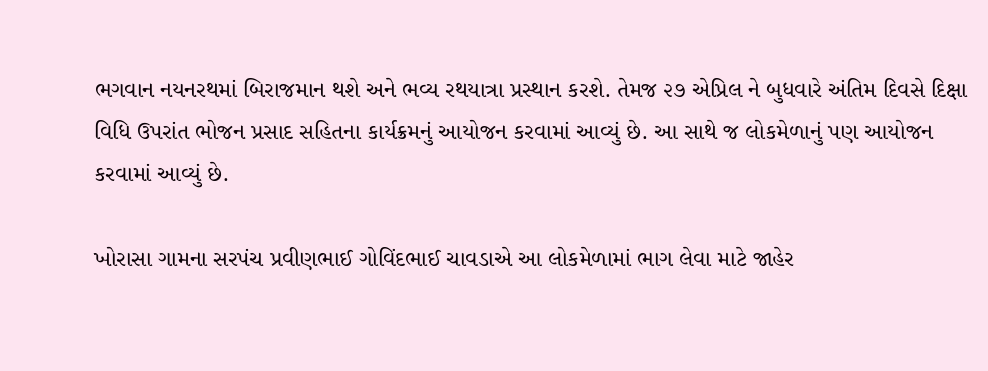ભગવાન નયનરથમાં બિરાજમાન થશે અને ભવ્ય રથયાત્રા પ્રસ્થાન કરશે. તેમજ ૨૭ એપ્રિલ ને બુધવારે અંતિમ દિવસે દિક્ષા વિધિ ઉપરાંત ભોજન પ્રસાદ સહિતના કાર્યક્રમનું આયોજન કરવામાં આવ્યું છે. આ સાથે જ લોકમેળાનું પણ આયોજન કરવામાં આવ્યું છે.

ખોરાસા ગામના સરપંચ પ્રવીણભાઈ ગોવિંદભાઈ ચાવડાએ આ લોકમેળામાં ભાગ લેવા માટે જાહેર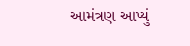આમંત્રણ આપ્યું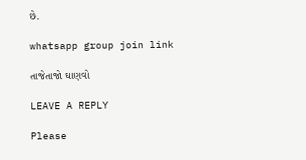છે.

whatsapp group join link

તાજેતાજો ઘાણવો

LEAVE A REPLY

Please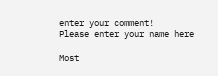enter your comment!
Please enter your name here

Most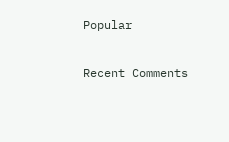Popular

Recent Comments